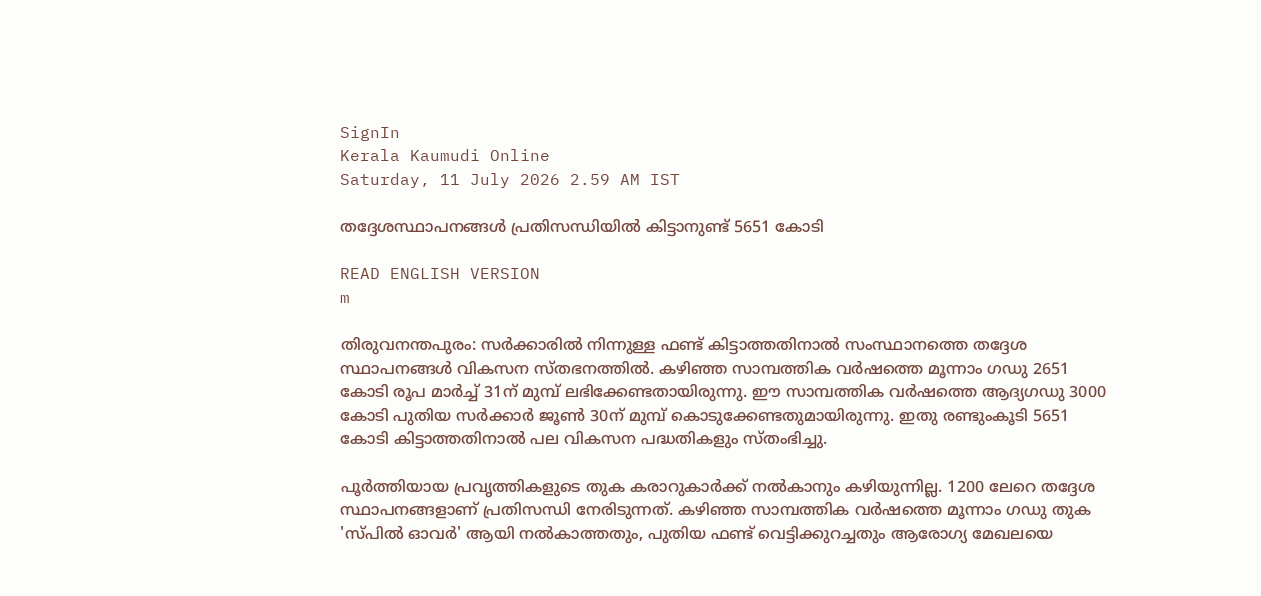SignIn
Kerala Kaumudi Online
Saturday, 11 July 2026 2.59 AM IST

തദ്ദേശസ്ഥാപനങ്ങൾ പ്രതിസന്ധിയിൽ കിട്ടാനുണ്ട് 5651 കോടി

READ ENGLISH VERSION
m

തിരുവനന്തപുരം: സർക്കാരിൽ നിന്നുള്ള ഫണ്ട് കിട്ടാത്തതിനാൽ സംസ്ഥാനത്തെ തദ്ദേശ സ്ഥാപനങ്ങൾ വികസന സ്തഭനത്തിൽ. കഴിഞ്ഞ സാമ്പത്തിക വർഷത്തെ മൂന്നാം ഗഡു 2651 കോടി രൂപ മാർച്ച് 31ന് മുമ്പ് ലഭിക്കേണ്ടതായിരുന്നു. ഈ സാമ്പത്തിക വർഷത്തെ ആദ്യഗഡു 3000 കോടി പുതിയ സർക്കാർ ജൂൺ 30ന് മുമ്പ് കൊടുക്കേണ്ടതുമായിരുന്നു. ഇതു രണ്ടുംകൂടി 5651 കോടി കിട്ടാത്തതിനാൽ പല വികസന പദ്ധതികളും സ്തംഭിച്ചു.

പൂർത്തിയായ പ്രവൃത്തികളുടെ തുക കരാറുകാർക്ക് നൽകാനും കഴിയുന്നില്ല. 1200 ലേറെ തദ്ദേശ സ്ഥാപനങ്ങളാണ് പ്രതിസന്ധി നേരിടുന്നത്. കഴിഞ്ഞ സാമ്പത്തിക വർഷത്തെ മൂന്നാം ഗഡു തുക 'സ്പിൽ ഓവർ' ആയി നൽകാത്തതും, പുതിയ ഫണ്ട് വെട്ടിക്കുറച്ചതും ആരോഗ്യ മേഖലയെ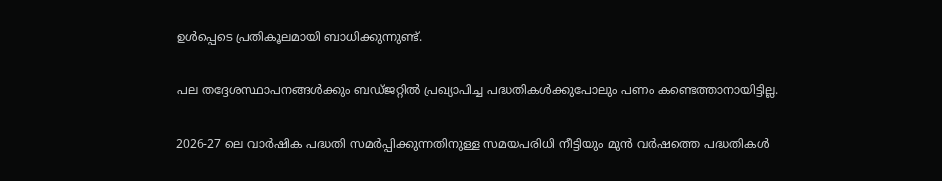ഉൾപ്പെടെ പ്രതികൂലമായി ബാധിക്കുന്നുണ്ട്.

പല തദ്ദേശസ്ഥാപനങ്ങൾക്കും ബഡ്ജറ്റിൽ പ്രഖ്യാപിച്ച പദ്ധതികൾക്കുപോലും പണം കണ്ടെത്താനായിട്ടില്ല.

2026-27 ലെ വാർഷിക പദ്ധതി സമർപ്പിക്കുന്നതിനുള്ള സമയപരിധി നീട്ടിയും മുൻ വർഷത്തെ പദ്ധതികൾ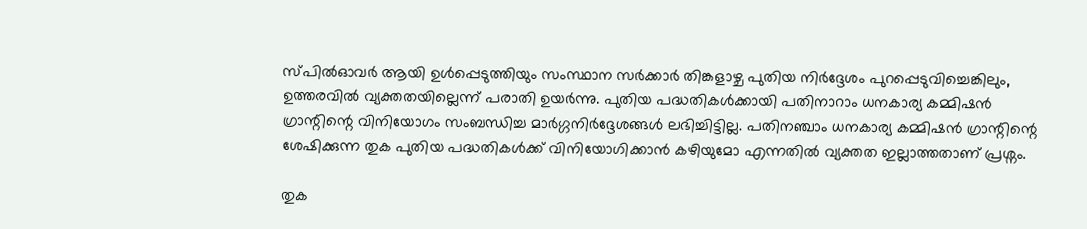സ്പിൽഓവർ ആയി ഉൾപ്പെടുത്തിയും സംസ്ഥാന സർക്കാർ തിങ്കളാഴ്ച പുതിയ നിർദ്ദേശം പുറപ്പെടുവിച്ചെങ്കിലും, ഉത്തരവിൽ വ്യക്തതയില്ലെന്ന് പരാതി ഉയർന്നു. പുതിയ പദ്ധതികൾക്കായി പതിനാറാം ധനകാര്യ കമ്മിഷൻ ഗ്രാന്റിന്റെ വിനിയോഗം സംബന്ധിച്ച മാർഗ്ഗനിർദ്ദേശങ്ങൾ ലഭിച്ചിട്ടില്ല. പതിനഞ്ചാം ധനകാര്യ കമ്മിഷൻ ഗ്രാന്റിന്റെ ശേഷിക്കുന്ന തുക പുതിയ പദ്ധതികൾക്ക് വിനിയോഗിക്കാൻ കഴിയുമോ എന്നതിൽ വ്യക്തത ഇല്ലാത്തതാണ് പ്രശ്നം.

തുക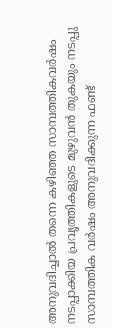അനുവദിച്ചാൽ തന്നെ കഴിഞ്ഞ സാമ്പത്തികവർഷം നടപ്പാക്കിയ പ്രവൃത്തികളുടെ മുഴുവൻ തുകയും നടപ്പു സാമ്പത്തിക വർഷം അനുവദിക്കുന്ന ഫണ്ട്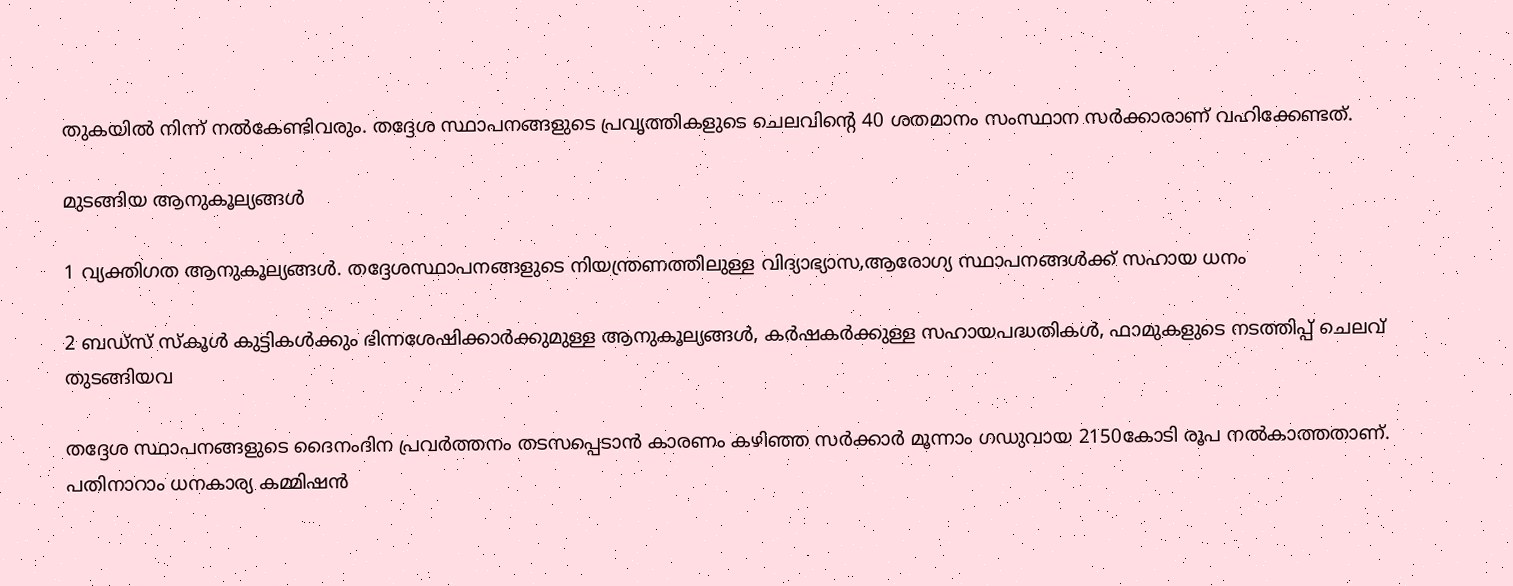തുകയിൽ നിന്ന് നൽകേണ്ടിവരും. തദ്ദേശ സ്ഥാപനങ്ങളുടെ പ്രവൃത്തികളുടെ ചെലവിന്റെ 40 ശതമാനം സംസ്ഥാന സർക്കാരാണ് വഹിക്കേണ്ടത്.

മുടങ്ങിയ ആനുകൂല്യങ്ങൾ

1 വ്യക്തിഗത ആനുകൂല്യങ്ങൾ. തദ്ദേശസ്ഥാപനങ്ങളുടെ നിയന്ത്രണത്തിലുള്ള വിദ്യാഭ്യാസ,ആരോഗ്യ സ്ഥാപനങ്ങൾക്ക് സഹായ ധനം

2 ബഡ്സ് സ്‌കൂൾ കുട്ടികൾക്കും ഭിന്നശേഷിക്കാർക്കുമുള്ള ആനുകൂല്യങ്ങൾ, കർഷകർക്കുള്ള സഹായപദ്ധതികൾ, ഫാമുകളുടെ നടത്തിപ്പ് ചെലവ് തുടങ്ങിയവ

തദ്ദേശ സ്ഥാപനങ്ങളുടെ ദൈനംദിന പ്രവർത്തനം തടസപ്പെടാൻ കാരണം കഴിഞ്ഞ സർക്കാർ മൂന്നാം ഗഡുവായ 2150കോടി രൂപ നൽകാത്തതാണ്. പതിനാറാം ധനകാര്യ കമ്മിഷൻ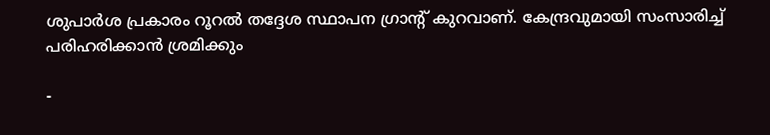ശുപാർശ പ്രകാരം റൂറൽ തദ്ദേശ സ്ഥാപന ഗ്രാന്റ് കുറവാണ്. കേന്ദ്രവുമായി സംസാരിച്ച് പരിഹരിക്കാൻ ശ്രമിക്കും

-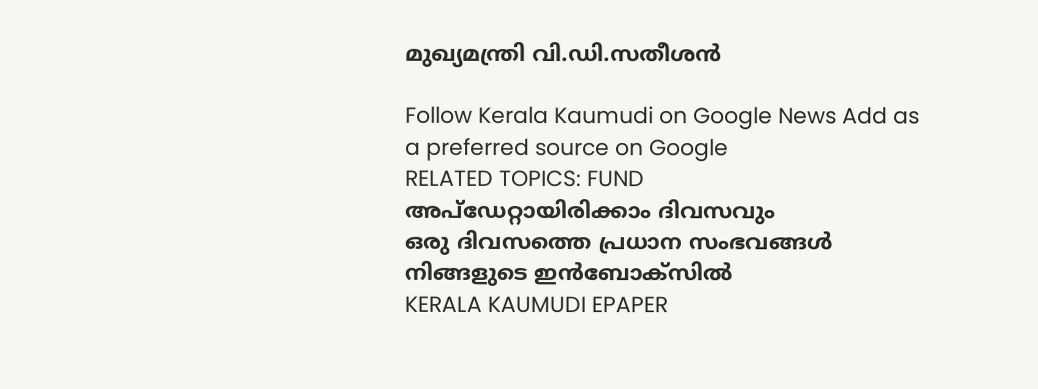മുഖ്യമന്ത്രി വി.ഡി.സതീശൻ

Follow Kerala Kaumudi on Google News Add as a preferred source on Google
RELATED TOPICS: FUND
അപ്ഡേറ്റായിരിക്കാം ദിവസവും
ഒരു ദിവസത്തെ പ്രധാന സംഭവങ്ങൾ നിങ്ങളുടെ ഇൻബോക്സിൽ
KERALA KAUMUDI EPAPER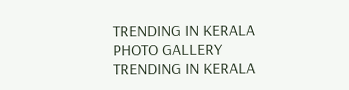TRENDING IN KERALA
PHOTO GALLERY
TRENDING IN KERALA